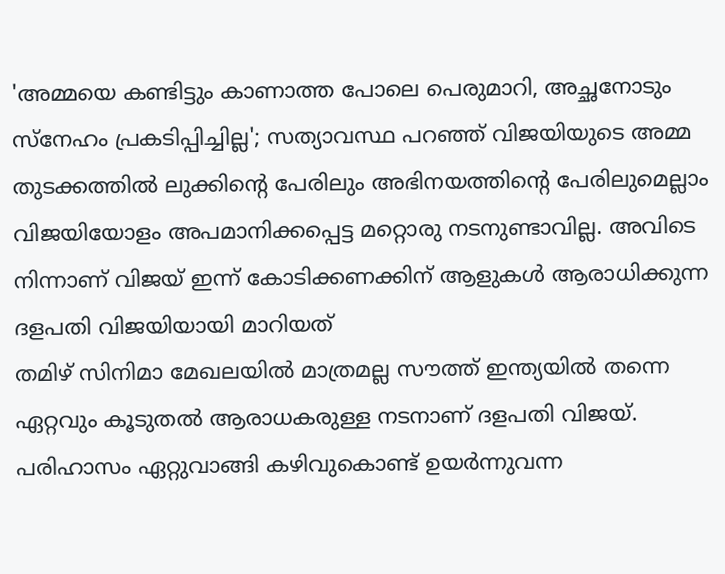'അമ്മയെ കണ്ടിട്ടും കാണാത്ത പോലെ പെരുമാറി, അച്ഛനോടും സ്നേഹം പ്രകടിപ്പിച്ചില്ല'; സത്യാവസ്ഥ പറഞ്ഞ് വിജയിയുടെ അമ്മ
തുടക്കത്തിൽ ലുക്കിന്റെ പേരിലും അഭിനയത്തിന്റെ പേരിലുമെല്ലാം വിജയിയോളം അപമാനിക്കപ്പെട്ട മറ്റൊരു നടനുണ്ടാവില്ല. അവിടെ നിന്നാണ് വിജയ് ഇന്ന് കോടിക്കണക്കിന് ആളുകൾ ആരാധിക്കുന്ന ദളപതി വിജയിയായി മാറിയത്
തമിഴ് സിനിമാ മേഖലയിൽ മാത്രമല്ല സൗത്ത് ഇന്ത്യയിൽ തന്നെ ഏറ്റവും കൂടുതൽ ആരാധകരുള്ള നടനാണ് ദളപതി വിജയ്. പരിഹാസം ഏറ്റുവാങ്ങി കഴിവുകൊണ്ട് ഉയർന്നുവന്ന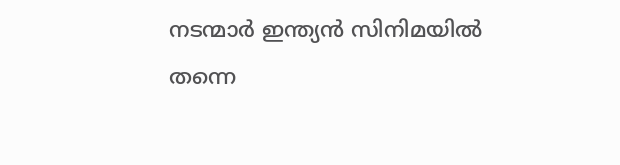നടന്മാർ ഇന്ത്യൻ സിനിമയിൽ തന്നെ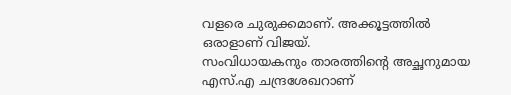വളരെ ചുരുക്കമാണ്. അക്കൂട്ടത്തിൽ ഒരാളാണ് വിജയ്.
സംവിധായകനും താരത്തിന്റെ അച്ഛനുമായ എസ്.എ ചന്ദ്രശേഖറാണ്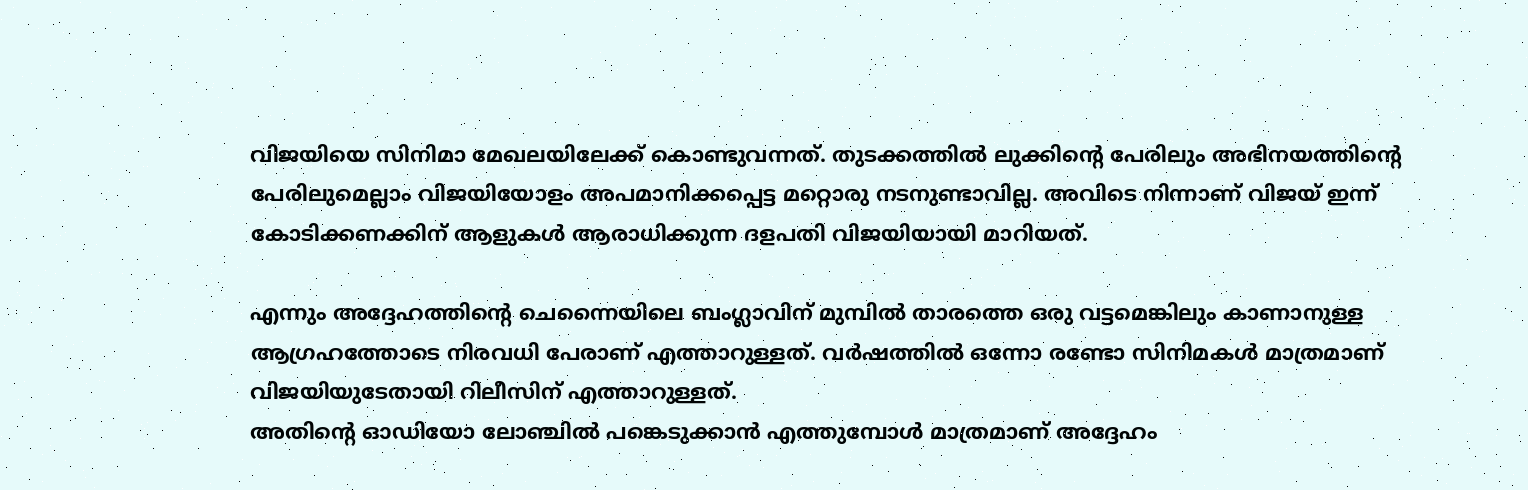വിജയിയെ സിനിമാ മേഖലയിലേക്ക് കൊണ്ടുവന്നത്. തുടക്കത്തിൽ ലുക്കിന്റെ പേരിലും അഭിനയത്തിന്റെ പേരിലുമെല്ലാം വിജയിയോളം അപമാനിക്കപ്പെട്ട മറ്റൊരു നടനുണ്ടാവില്ല. അവിടെ നിന്നാണ് വിജയ് ഇന്ന് കോടിക്കണക്കിന് ആളുകൾ ആരാധിക്കുന്ന ദളപതി വിജയിയായി മാറിയത്.

എന്നും അദ്ദേഹത്തിന്റെ ചെന്നൈയിലെ ബംഗ്ലാവിന് മുമ്പിൽ താരത്തെ ഒരു വട്ടമെങ്കിലും കാണാനുള്ള ആഗ്രഹത്തോടെ നിരവധി പേരാണ് എത്താറുള്ളത്. വർഷത്തിൽ ഒന്നോ രണ്ടോ സിനിമകൾ മാത്രമാണ് വിജയിയുടേതായി റിലീസിന് എത്താറുള്ളത്.
അതിന്റെ ഓഡിയോ ലോഞ്ചിൽ പങ്കെടുക്കാൻ എത്തുമ്പോൾ മാത്രമാണ് അദ്ദേഹം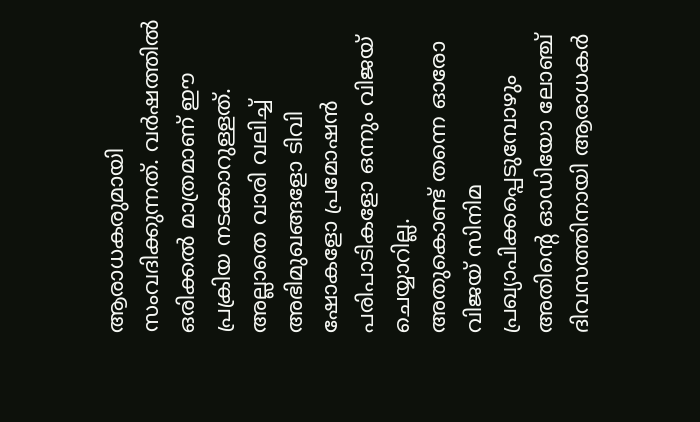ആരാധകരുമായി സംവദിക്കുന്നത്. വർഷത്തിൽ ഒരിക്കൽ മാത്രമാണ് ഈ പ്രക്രിയ നടക്കാറുള്ളത്. അല്ലാതെ വാരി വലിച്ച് അഭിമുഖങ്ങളോ ടിവി ഷോകളോ പ്രമോഷൻ പരിപാടികളോ ഒന്നും വിജയ് ചെയ്യാറില്ല.
അതുകൊണ്ട് തന്നെ ഓരോ വിജയ് സിനിമ പ്രഖ്യാപിക്കപ്പെടുമ്പോഴും അതിന്റെ ഓഡിയോ ലോഞ്ച് ദിവസത്തിനായി ആരാധകർ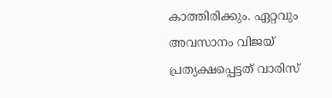കാത്തിരിക്കും. ഏറ്റവും അവസാനം വിജയ് പ്രത്യക്ഷപ്പെട്ടത് വാരിസ്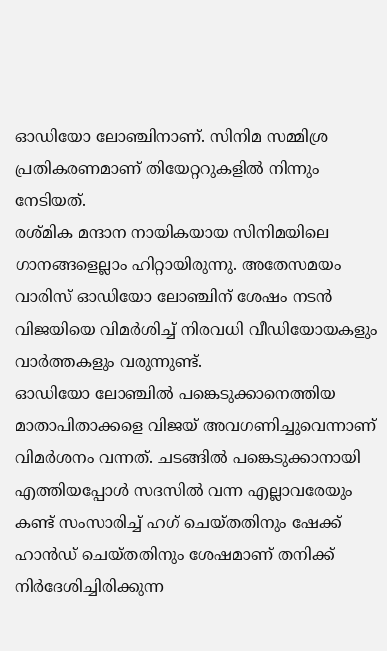ഓഡിയോ ലോഞ്ചിനാണ്. സിനിമ സമ്മിശ്ര പ്രതികരണമാണ് തിയേറ്ററുകളിൽ നിന്നും നേടിയത്.
രശ്മിക മന്ദാന നായികയായ സിനിമയിലെ ഗാനങ്ങളെല്ലാം ഹിറ്റായിരുന്നു. അതേസമയം വാരിസ് ഓഡിയോ ലോഞ്ചിന് ശേഷം നടൻ വിജയിയെ വിമർശിച്ച് നിരവധി വീഡിയോയകളും വാർത്തകളും വരുന്നുണ്ട്.
ഓഡിയോ ലോഞ്ചിൽ പങ്കെടുക്കാനെത്തിയ മാതാപിതാക്കളെ വിജയ് അവഗണിച്ചുവെന്നാണ് വിമർശനം വന്നത്. ചടങ്ങിൽ പങ്കെടുക്കാനായി എത്തിയപ്പോൾ സദസിൽ വന്ന എല്ലാവരേയും കണ്ട് സംസാരിച്ച് ഹഗ് ചെയ്തതിനും ഷേക്ക് ഹാൻഡ് ചെയ്തതിനും ശേഷമാണ് തനിക്ക് നിർദേശിച്ചിരിക്കുന്ന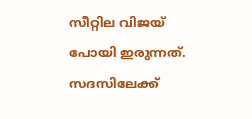സീറ്റില വിജയ് പോയി ഇരുന്നത്.
സദസിലേക്ക്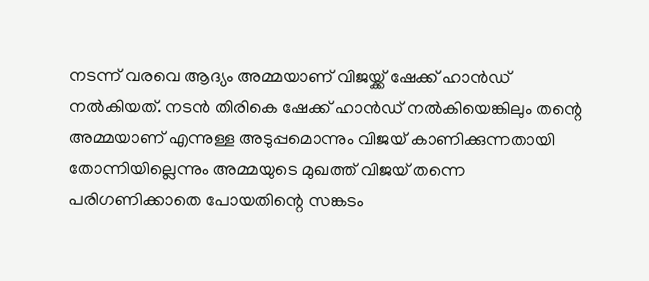നടന്ന് വരവെ ആദ്യം അമ്മയാണ് വിജയ്ക്ക് ഷേക്ക് ഹാൻഡ് നൽകിയത്. നടൻ തിരികെ ഷേക്ക് ഹാൻഡ് നൽകിയെങ്കിലും തന്റെ അമ്മയാണ് എന്നുള്ള അടുപ്പമൊന്നും വിജയ് കാണിക്കുന്നതായി തോന്നിയില്ലെന്നും അമ്മയുടെ മുഖത്ത് വിജയ് തന്നെ പരിഗണിക്കാതെ പോയതിന്റെ സങ്കടം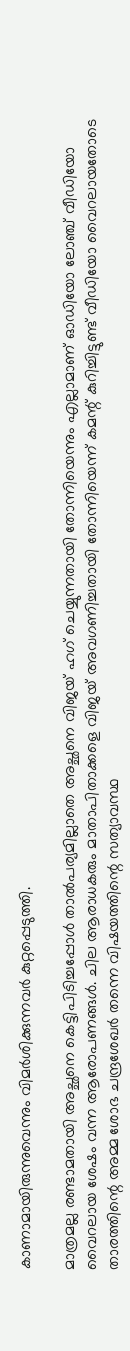കാണാമായിരുന്നുവെന്നും വിമർശിക്കുന്നവർ കുറ്റപ്പെടുത്തി.

മാത്രമല്ല രണ്ടാമതായി അച്ഛനെ കെട്ടിപിടിച്ചപ്പോൾ താൽപര്യമില്ലാതെ അച്ഛനെ വിജയ് ഹഗ് ചെയ്യുന്നതായി തോന്നിയെന്നും എല്ലാമാണ് ഓഡിയോ ലോഞ്ച് വീഡിയോ വൈറലായ ശേഷം വന്ന ആരോപണങ്ങൾ. ചില ആരാധകരും മാതാപിതാക്കളെ വിജയ് അവഗണിച്ചതായി തോന്നിയെന്ന് കമന്റ് കുറിച്ചിട്ടുണ്ട് വീഡിയോ വൈറലായതോടെ താരത്തിന്റെ അമ്മ ശോഭ ചന്ദ്രശേഖർ തന്നെ വിഷയത്തിന്റെ സത്യാവസ്ഥ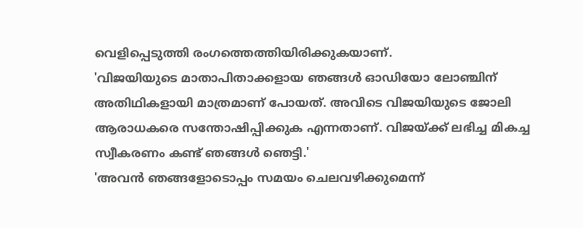വെളിപ്പെടുത്തി രംഗത്തെത്തിയിരിക്കുകയാണ്.
'വിജയിയുടെ മാതാപിതാക്കളായ ഞങ്ങൾ ഓഡിയോ ലോഞ്ചിന് അതിഥികളായി മാത്രമാണ് പോയത്. അവിടെ വിജയിയുടെ ജോലി ആരാധകരെ സന്തോഷിപ്പിക്കുക എന്നതാണ്. വിജയ്ക്ക് ലഭിച്ച മികച്ച സ്വീകരണം കണ്ട് ഞങ്ങൾ ഞെട്ടി.'
'അവൻ ഞങ്ങളോടൊപ്പം സമയം ചെലവഴിക്കുമെന്ന്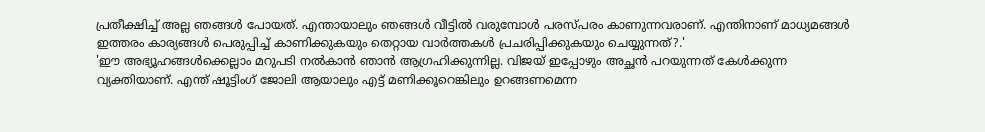പ്രതീക്ഷിച്ച് അല്ല ഞങ്ങൾ പോയത്. എന്തായാലും ഞങ്ങൾ വീട്ടിൽ വരുമ്പോൾ പരസ്പരം കാണുന്നവരാണ്. എന്തിനാണ് മാധ്യമങ്ങൾ ഇത്തരം കാര്യങ്ങൾ പെരുപ്പിച്ച് കാണിക്കുകയും തെറ്റായ വാർത്തകൾ പ്രചരിപ്പിക്കുകയും ചെയ്യുന്നത്?.'
'ഈ അഭ്യൂഹങ്ങൾക്കെല്ലാം മറുപടി നൽകാൻ ഞാൻ ആഗ്രഹിക്കുന്നില്ല. വിജയ് ഇപ്പോഴും അച്ഛൻ പറയുന്നത് കേൾക്കുന്ന വ്യക്തിയാണ്. എന്ത് ഷൂട്ടിംഗ് ജോലി ആയാലും എട്ട് മണിക്കൂറെങ്കിലും ഉറങ്ങണമെന്ന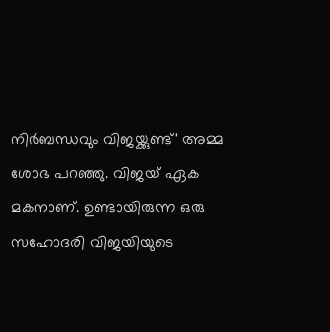നിർബന്ധവും വിജയ്ക്കുണ്ട്' അമ്മ ശോഭ പറഞ്ഞു. വിജയ് ഏക മകനാണ്. ഉണ്ടായിരുന്ന ഒരു സഹോദരി വിജയിയുടെ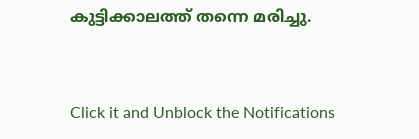കുട്ടിക്കാലത്ത് തന്നെ മരിച്ചു.


Click it and Unblock the Notifications